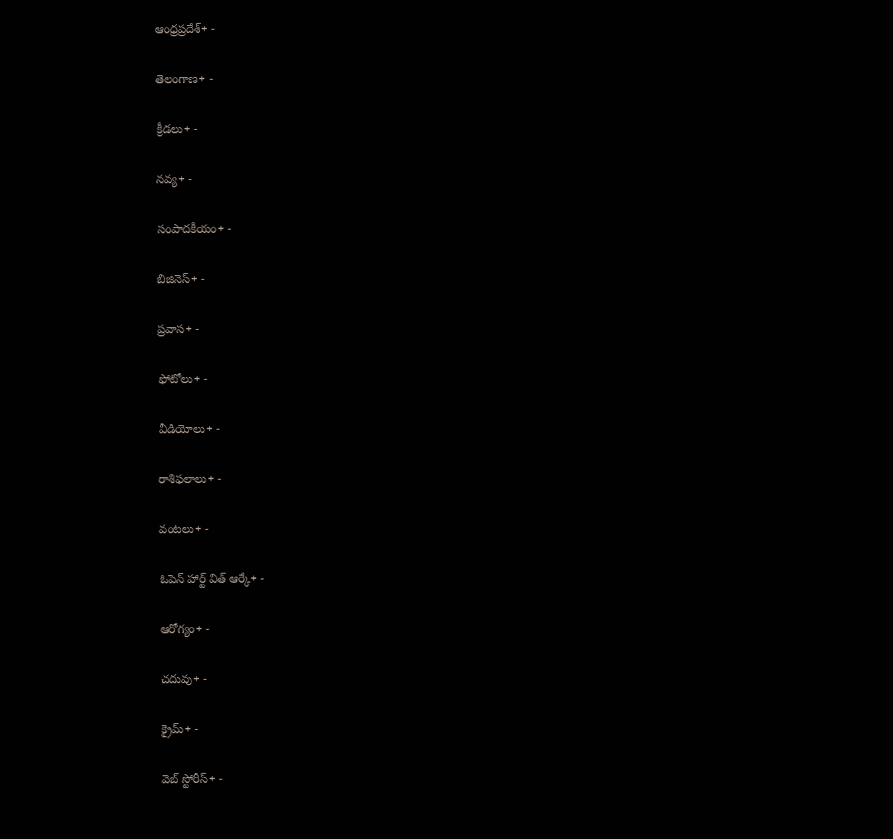ఆంధ్రప్రదేశ్+ -

తెలంగాణ+ -

క్రీడలు+ -

నవ్య+ -

సంపాదకీయం+ -

బిజినెస్+ -

ప్రవాస+ -

ఫోటోలు+ -

వీడియోలు+ -

రాశిఫలాలు+ -

వంటలు+ -

ఓపెన్ హార్ట్ విత్ ఆర్కే+ -

ఆరోగ్యం+ -

చదువు+ -

క్రైమ్+ -

వెబ్ స్టోరీస్+ -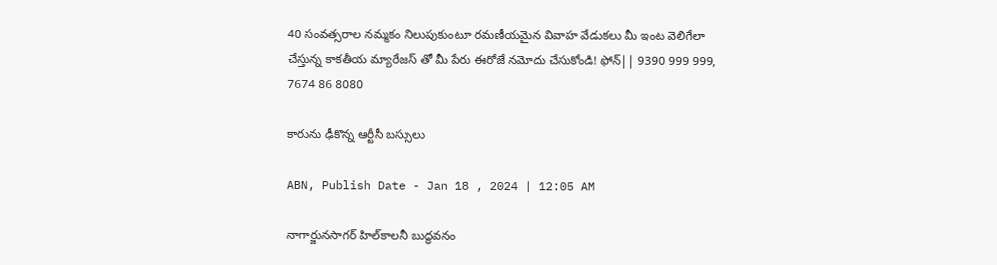40 సంవత్సరాల నమ్మకం నిలుపుకుంటూ రమణీయమైన వివాహ వేడుకలు మీ ఇంట వెలిగేలా చేస్తున్న కాకతీయ మ్యారేజస్ తో మీ పేరు ఈరోజే నమోదు చేసుకోండి! ఫోన్|| 9390 999 999, 7674 86 8080

కారును ఢీకొన్న ఆర్టీసీ బస్సులు

ABN, Publish Date - Jan 18 , 2024 | 12:05 AM

నాగార్జునసాగర్‌ హిల్‌కాలనీ బుద్ధవనం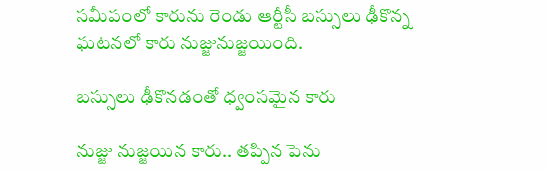సమీపంలో కారును రెండు ఆర్టీసీ బస్సులు ఢీకొన్న ఘటనలో కారు నుజ్జునుజ్జయింది.

బస్సులు ఢీకొనడంతో ధ్వంసమైన కారు

నుజ్జు నుజ్జయిన కారు.. తప్పిన పెను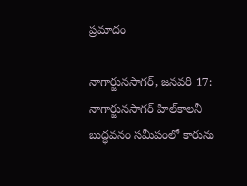ప్రమాదం

నాగార్జునసాగర్‌, జనవరి 17: నాగార్జునసాగర్‌ హిల్‌కాలనీ బుద్ధవనం సమీపంలో కారును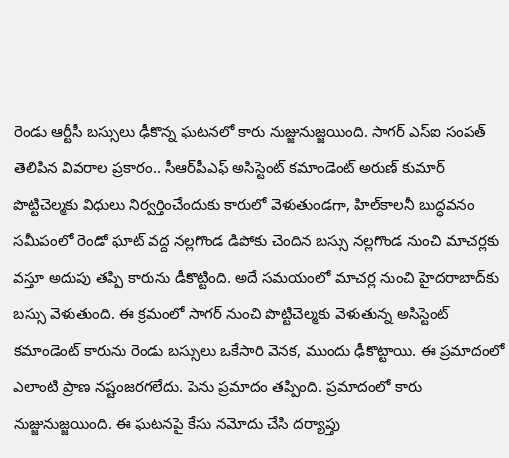రెండు ఆర్టీసీ బస్సులు ఢీకొన్న ఘటనలో కారు నుజ్జునుజ్జయింది. సాగర్‌ ఎస్‌ఐ సంపత్‌ తెలిపిన వివరాల ప్రకారం.. సీఆర్‌పీఎఫ్‌ అసిస్టెంట్‌ కమాండెంట్‌ అరుణ్‌ కుమార్‌ పొట్టిచెల్మకు విధులు నిర్వర్తించేందుకు కారులో వెళుతుండగా, హిల్‌కాలనీ బుద్ధవనం సమీపంలో రెండో ఘాట్‌ వద్ద నల్లగొండ డిపోకు చెందిన బస్సు నల్లగొండ నుంచి మాచర్లకు వస్తూ అదుపు తప్పి కారును డీకొట్టింది. అదే సమయంలో మాచర్ల నుంచి హైదరాబాద్‌కు బస్సు వెళుతుంది. ఈ క్రమంలో సాగర్‌ నుంచి పొట్టిచెల్మకు వెళుతున్న అసిస్టెంట్‌ కమాండెంట్‌ కారును రెండు బస్సులు ఒకేసారి వెనక, ముందు ఢీకొట్టాయి. ఈ ప్రమాదంలో ఎలాంటి ప్రాణ నష్టంజరగలేదు. పెను ప్రమాదం తప్పింది. ప్రమాదంలో కారు నుజ్జునుజ్జయింది. ఈ ఘటనపై కేసు నమోదు చేసి దర్యాప్తు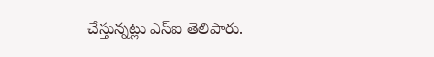చేస్తున్నట్లు ఎస్‌ఐ తెలిపారు.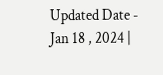Updated Date - Jan 18 , 2024 |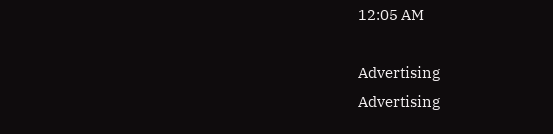12:05 AM

Advertising
Advertising